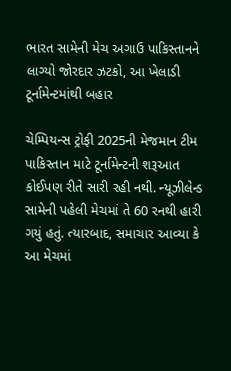ભારત સામેની મેચ અગાઉ પાકિસ્તાનને લાગ્યો જોરદાર ઝટકો, આ ખેલાડી ટૂર્નામેન્ટમાંથી બહાર

ચેમ્પિયન્સ ટ્રોફી 2025ની મેજમાન ટીમ પાકિસ્તાન માટે ટૂર્નામેન્ટની શરૂઆત કોઈપણ રીતે સારી રહી નથી. ન્યૂઝીલેન્ડ સામેની પહેલી મેચમાં તે 60 રનથી હારી ગયું હતું. ત્યારબાદ, સમાચાર આવ્યા કે આ મેચમાં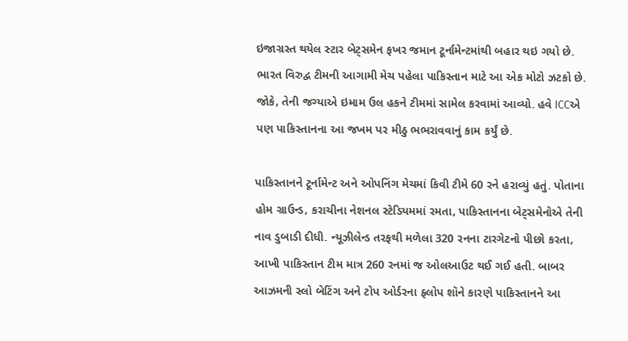ઇજાગ્રસ્ત થયેલ સ્ટાર બેટ્સમેન ફખર જમાન ટૂર્નામેન્ટમાંથી બહાર થઇ ગયો છે. ભારત વિરુદ્વ ટીમની આગામી મેચ પહેલા પાકિસ્તાન માટે આ એક મોટો ઝટકો છે. જોકે, તેની જગ્યાએ ઇમામ ઉલ હકને ટીમમાં સામેલ કરવામાં આવ્યો. હવે ICCએ પણ પાકિસ્તાનના આ જખમ પર મીઠુ ભભરાવવાનું કામ કર્યું છે.

પાકિસ્તાનને ટૂર્નામેન્ટ અને ઓપનિંગ મેચમાં કિવી ટીમે 60 રને હરાવ્યું હતું. પોતાના હોમ ગ્રાઉન્ડ, કરાચીના નેશનલ સ્ટેડિયમમાં રમતા, પાકિસ્તાનના બેટ્સમેનોએ તેની નાવ ડુબાડી દીધી. ન્યૂઝીલેન્ડ તરફથી મળેલા 320 રનના ટારગેટનો પીછો કરતા, આખી પાકિસ્તાન ટીમ માત્ર 260 રનમાં જ ઓલઆઉટ થઈ ગઈ હતી. બાબર આઝમની સ્લો બેટિંગ અને ટોપ ઓર્ડરના ફ્લોપ શૉને કારણે પાકિસ્તાનને આ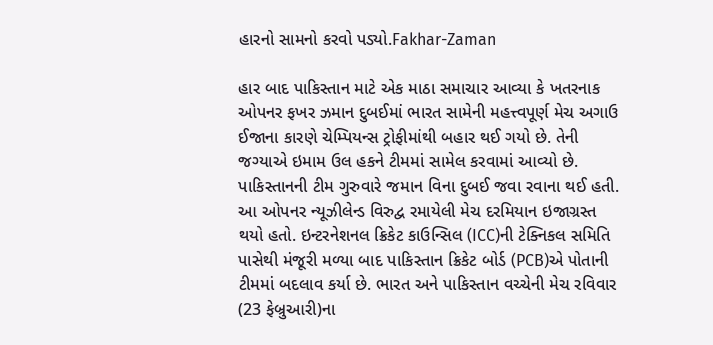હારનો સામનો કરવો પડ્યો.Fakhar-Zaman

હાર બાદ પાકિસ્તાન માટે એક માઠા સમાચાર આવ્યા કે ખતરનાક ઓપનર ફખર ઝમાન દુબઈમાં ભારત સામેની મહત્ત્વપૂર્ણ મેચ અગાઉ ઈજાના કારણે ચેમ્પિયન્સ ટ્રોફીમાંથી બહાર થઈ ગયો છે. તેની જગ્યાએ ઇમામ ઉલ હકને ટીમમાં સામેલ કરવામાં આવ્યો છે. પાકિસ્તાનની ટીમ ગુરુવારે જમાન વિના દુબઈ જવા રવાના થઈ હતી. આ ઓપનર ન્યૂઝીલેન્ડ વિરુદ્વ રમાયેલી મેચ દરમિયાન ઇજાગ્રસ્ત થયો હતો. ઇન્ટરનેશનલ ક્રિકેટ કાઉન્સિલ (ICC)ની ટેક્નિકલ સમિતિ પાસેથી મંજૂરી મળ્યા બાદ પાકિસ્તાન ક્રિકેટ બોર્ડ (PCB)એ પોતાની ટીમમાં બદલાવ કર્યા છે. ભારત અને પાકિસ્તાન વચ્ચેની મેચ રવિવાર (23 ફેબ્રુઆરી)ના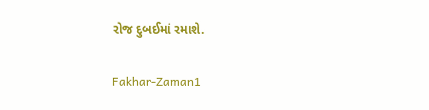રોજ દુબઈમાં રમાશે.

Fakhar-Zaman1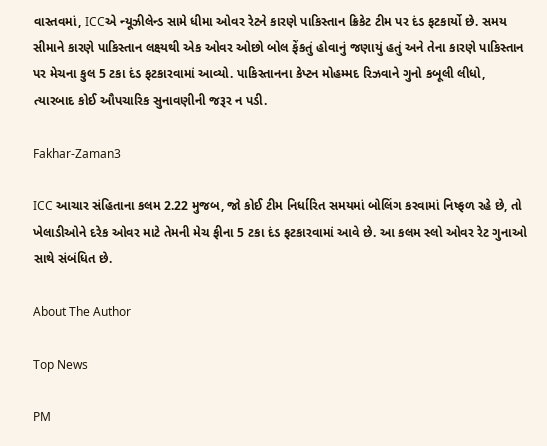વાસ્તવમાં, ICCએ ન્યૂઝીલેન્ડ સામે ધીમા ઓવર રેટને કારણે પાકિસ્તાન ક્રિકેટ ટીમ પર દંડ ફટકાર્યો છે. સમય સીમાને કારણે પાકિસ્તાન લક્ષ્યથી એક ઓવર ઓછો બોલ ફેંકતું હોવાનું જણાયું હતું અને તેના કારણે પાકિસ્તાન પર મેચના કુલ 5 ટકા દંડ ફટકારવામાં આવ્યો. પાકિસ્તાનના કેપ્ટન મોહમ્મદ રિઝવાને ગુનો કબૂલી લીધો, ત્યારબાદ કોઈ ઔપચારિક સુનાવણીની જરૂર ન પડી.

Fakhar-Zaman3

ICC આચાર સંહિતાના કલમ 2.22 મુજબ, જો કોઈ ટીમ નિર્ધારિત સમયમાં બોલિંગ કરવામાં નિષ્ફળ રહે છે, તો ખેલાડીઓને દરેક ઓવર માટે તેમની મેચ ફીના 5 ટકા દંડ ફટકારવામાં આવે છે. આ કલમ સ્લો ઓવર રેટ ગુનાઓ સાથે સંબંધિત છે.

About The Author

Top News

PM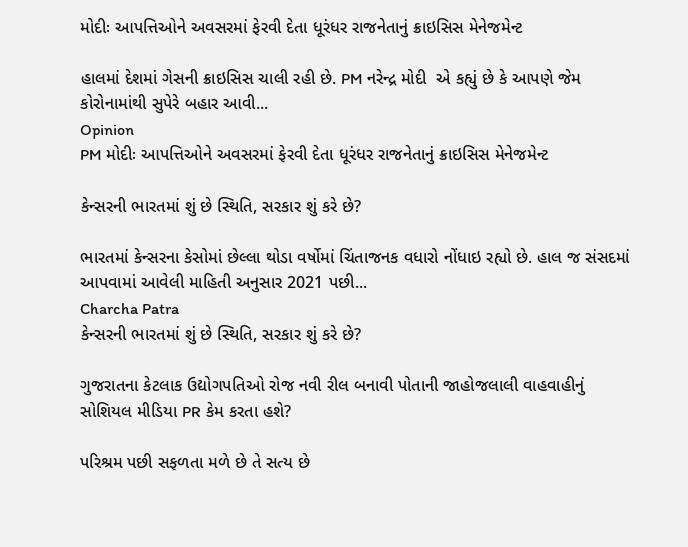મોદીઃ આપત્તિઓને અવસરમાં ફેરવી દેતા ધૂરંધર રાજનેતાનું ક્રાઇસિસ મેનેજમેન્ટ

હાલમાં દેશમાં ગેસની ક્રાઇસિસ ચાલી રહી છે. PM નરેન્દ્ર મોદી  એ કહ્યું છે કે આપણે જેમ કોરોનામાંથી સુપેરે બહાર આવી...
Opinion
PM મોદીઃ આપત્તિઓને અવસરમાં ફેરવી દેતા ધૂરંધર રાજનેતાનું ક્રાઇસિસ મેનેજમેન્ટ

કેન્સરની ભારતમાં શું છે સ્થિતિ, સરકાર શું કરે છે?

ભારતમાં કેન્સરના કેસોમાં છેલ્લા થોડા વર્ષોમાં ચિંતાજનક વધારો નોંધાઇ રહ્યો છે. હાલ જ સંસદમાં આપવામાં આવેલી માહિતી અનુસાર 2021 પછી...
Charcha Patra
કેન્સરની ભારતમાં શું છે સ્થિતિ, સરકાર શું કરે છે?

ગુજરાતના કેટલાક ઉદ્યોગપતિઓ રોજ નવી રીલ બનાવી પોતાની જાહોજલાલી વાહવાહીનું સોશિયલ મીડિયા PR કેમ કરતા હશે?

પરિશ્રમ પછી સફળતા મળે છે તે સત્ય છે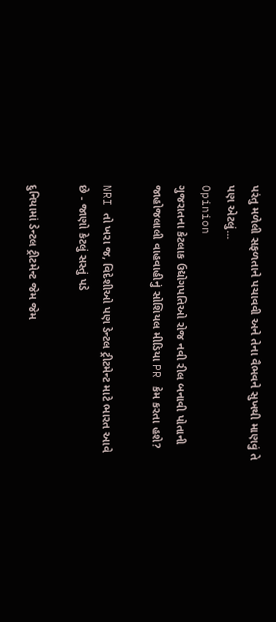પરંતુ મળેલી સફળતાને પચાવવી અને તેના વૈભવને સુખથી માણવું તે પણ એટલું...
Opinion
ગુજરાતના કેટલાક ઉદ્યોગપતિઓ રોજ નવી રીલ બનાવી પોતાની જાહોજલાલી વાહવાહીનું સોશિયલ મીડિયા PR કેમ કરતા હશે?

NRI તો ખરા જ, વિદેશીઓ પણ ડેન્ટલ ટ્રીટમેન્ટ માટે ભારત આવે છે - જાણો કેટલું સસ્તું પડે

દુનિયામાં ડેન્ટલ ટ્રીટમેન્ટ જેમ જેમ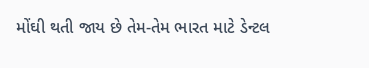મોંઘી થતી જાય છે તેમ-તેમ ભારત માટે ડેન્ટલ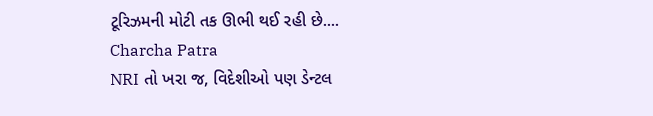ટૂરિઝમની મોટી તક ઊભી થઈ રહી છે....
Charcha Patra
NRI તો ખરા જ, વિદેશીઓ પણ ડેન્ટલ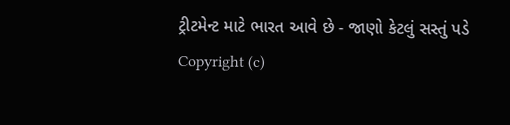ટ્રીટમેન્ટ માટે ભારત આવે છે - જાણો કેટલું સસ્તું પડે
Copyright (c)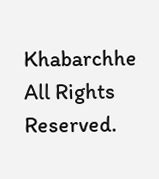Khabarchhe All Rights Reserved.